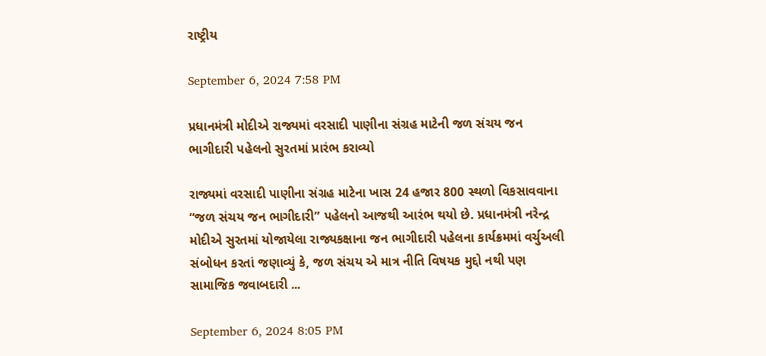રાષ્ટ્રીય

September 6, 2024 7:58 PM

પ્રધાનમંત્રી મોદીએ રાજ્યમાં વરસાદી પાણીના સંગ્રહ માટેની જળ સંચય જન ભાગીદારી પહેલનો સુરતમાં પ્રારંભ કરાવ્યો

રાજ્યમાં વરસાદી પાણીના સંગ્રહ માટેના ખાસ 24 હજાર 800 સ્થળો વિકસાવવાના “જળ સંચય જન ભાગીદારી” પહેલનો આજથી આરંભ થયો છે. પ્રધાનમંત્રી નરેન્દ્ર મોદીએ સુરતમાં યોજાયેલા રાજ્યકક્ષાના જન ભાગીદારી પહેલના કાર્યક્રમમાં વર્ચુઅલી સંબોધન કરતાં જણાવ્યું કે, જળ સંચય એ માત્ર નીતિ વિષયક મુદ્દો નથી પણ સામાજિક જવાબદારી ...

September 6, 2024 8:05 PM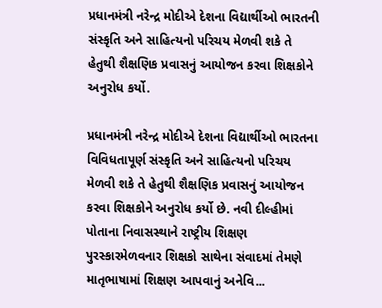પ્રધાનમંત્રી નરેન્દ્ર મોદીએ દેશના વિદ્યાર્થીઓ ભારતની સંસ્કૃતિ અને સાહિત્યનો પરિચય મેળવી શકે તે હેતુથી શૈક્ષણિક પ્રવાસનું આયોજન કરવા શિક્ષકોને અનુરોધ કર્યો.

પ્રધાનમંત્રી નરેન્દ્ર મોદીએ દેશના વિદ્યાર્થીઓ ભારતના વિવિધતાપૂર્ણ સંસ્કૃતિ અને સાહિત્યનો પરિચય મેળવી શકે તે હેતુથી શૈક્ષણિક પ્રવાસનું આયોજન કરવા શિક્ષકોને અનુરોધ કર્યો છે. નવી દીલ્હીમાં પોતાના નિવાસસ્થાને રાષ્ટ્રીય શિક્ષણ પુરસ્કારમેળવનાર શિક્ષકો સાથેના સંવાદમાં તેમણે માતૃભાષામાં શિક્ષણ આપવાનું અનેવિ...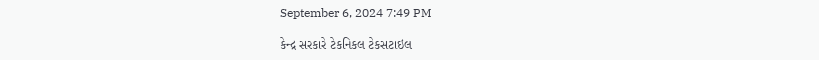September 6, 2024 7:49 PM

કેન્દ્ર સરકારે ટેકનિકલ ટેકસટાઇલ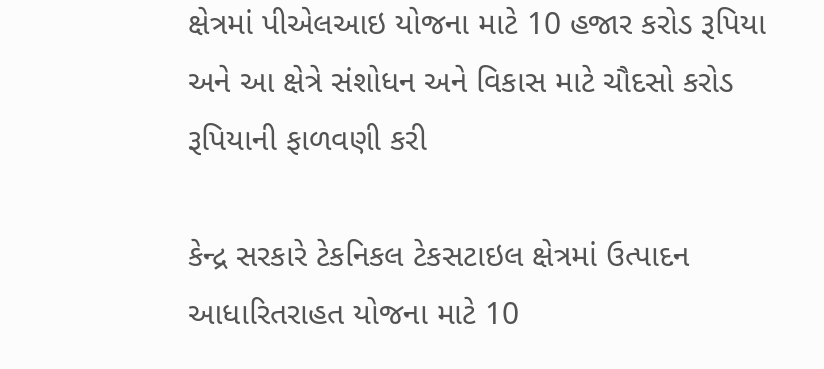ક્ષેત્રમાં પીએલઆઇ યોજના માટે 10 હજાર કરોડ રૂપિયા અને આ ક્ષેત્રે સંશોધન અને વિકાસ માટે ચૌદસો કરોડ રૂપિયાની ફાળવણી કરી

કેન્દ્ર સરકારે ટેકનિકલ ટેકસટાઇલ ક્ષેત્રમાં ઉત્પાદન આધારિતરાહત યોજના માટે 10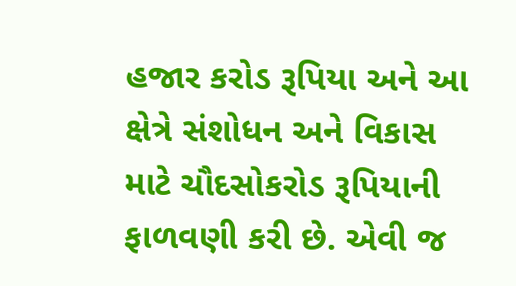હજાર કરોડ રૂપિયા અને આ ક્ષેત્રે સંશોધન અને વિકાસ માટે ચૌદસોકરોડ રૂપિયાની ફાળવણી કરી છે. એવી જ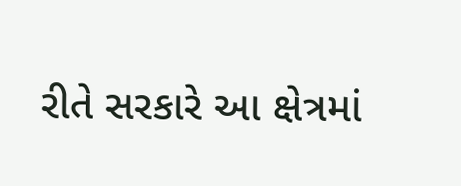રીતે સરકારે આ ક્ષેત્રમાં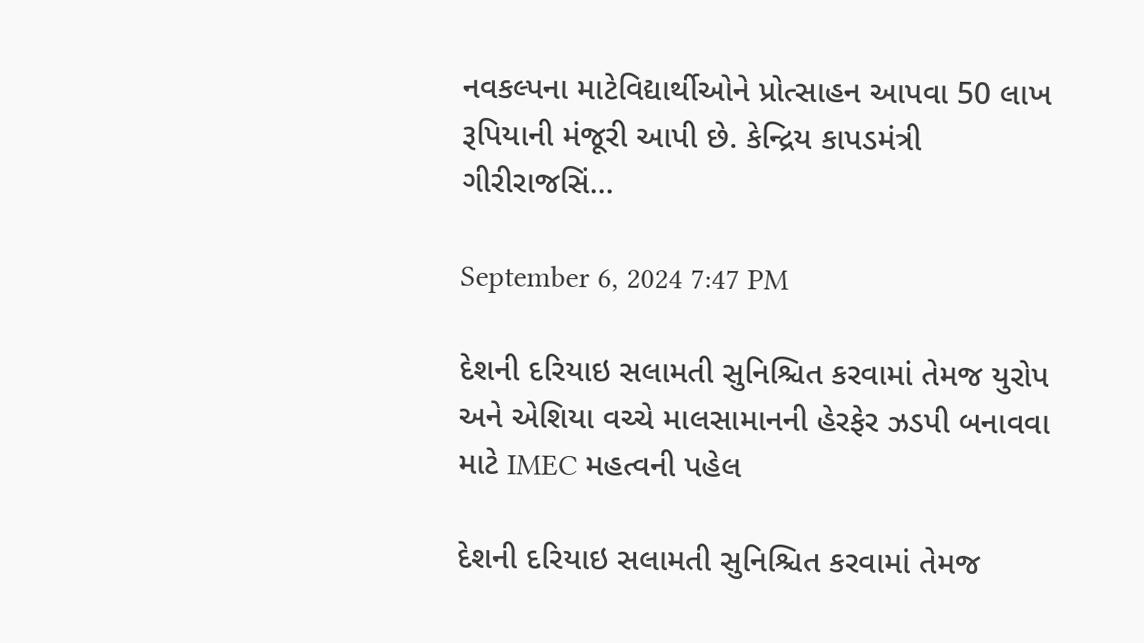નવકલ્પના માટેવિદ્યાર્થીઓને પ્રોત્સાહન આપવા 50 લાખ રૂપિયાની મંજૂરી આપી છે. કેન્દ્રિય કાપડમંત્રી ગીરીરાજસિં...

September 6, 2024 7:47 PM

દેશની દરિયાઇ સલામતી સુનિશ્ચિત કરવામાં તેમજ યુરોપ અને એશિયા વચ્ચે માલસામાનની હેરફેર ઝડપી બનાવવા માટે IMEC મહત્વની પહેલ

દેશની દરિયાઇ સલામતી સુનિશ્ચિત કરવામાં તેમજ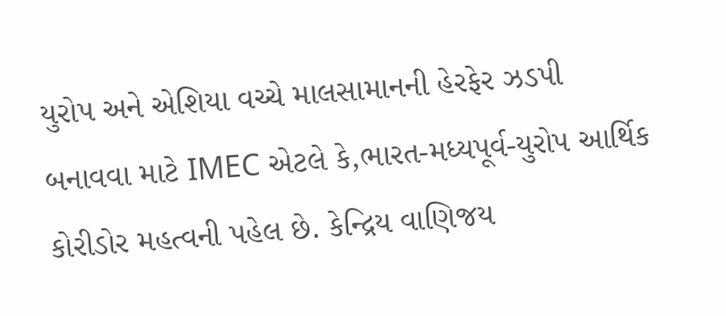યુરોપ અને એશિયા વચ્ચે માલસામાનની હેરફેર ઝડપી બનાવવા માટે IMEC એટલે કે,ભારત-મધ્યપૂર્વ-યુરોપ આર્થિક કોરીડોર મહત્વની પહેલ છે. કેન્દ્રિય વાણિજય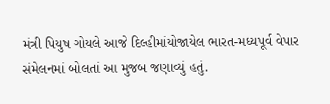મંત્રી પિયુષ ગોયલે આજે દિલ્હીમાંયોજાયેલ ભારત-મધ્યપૂર્વ વેપાર સંમેલનમાં બોલતાં આ મુજબ જણાવ્યું હતું.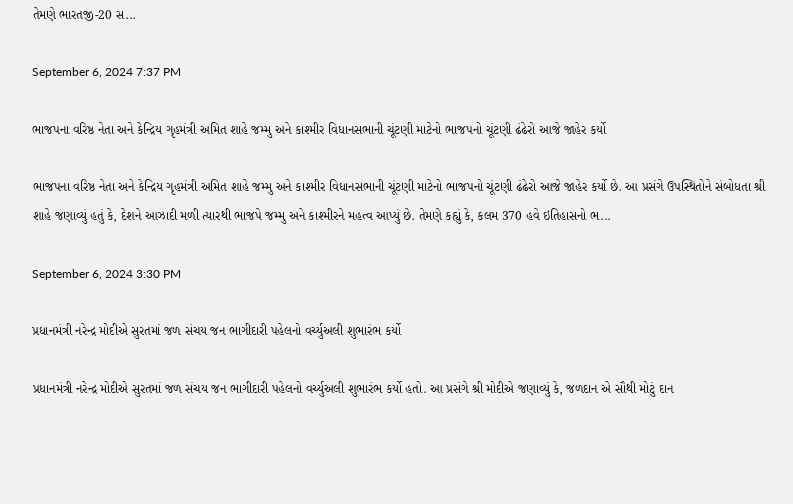તેમણે ભારતજી-20 સ...

September 6, 2024 7:37 PM

ભાજપના વરિષ્ઠ નેતા અને કેન્દ્રિય ગૃહમંત્રી અમિત શાહે જમ્મુ અને કાશ્મીર વિધાનસભાની ચૂંટણી માટેનો ભાજપનો ચૂંટણી ઢંઢેરો આજે જાહેર કર્યો

ભાજપના વરિષ્ઠ નેતા અને કેન્દ્રિય ગૃહમંત્રી અમિત શાહે જમ્મુ અને કાશ્મીર વિધાનસભાની ચૂંટણી માટેનો ભાજપનો ચૂંટણી ઢંઢેરો આજે જાહેર કર્યો છે. આ પ્રસંગે ઉપસ્થિતોને સંબોધતા શ્રી શાહે જણાવ્યું હતું કે, દેશને આઝાદી મળી ત્યારથી ભાજપે જમ્મુ અને કાશ્મીરને મહત્વ આપ્યું છે. તેમણે કહ્યું કે, કલમ 370 હવે ઇતિહાસનો ભ...

September 6, 2024 3:30 PM

પ્રધાનમંત્રી નરેન્દ્ર મોદીએ સુરતમાં જળ સંચય જન ભાગીદારી પહેલનો વર્ચ્યુઅલી શુભારંભ કર્યો

પ્રધાનમંત્રી નરેન્દ્ર મોદીએ સુરતમાં જળ સંચય જન ભાગીદારી પહેલનો વર્ચ્યુઅલી શુભારંભ કર્યો હતો. આ પ્રસંગે શ્રી મોદીએ જણાવ્યું કે, જળદાન એ સૌથી મોટું દાન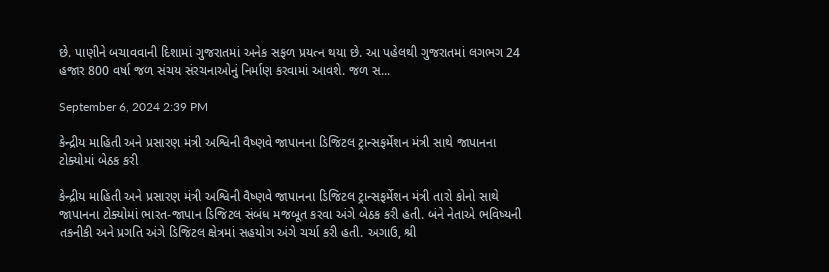છે. પાણીને બચાવવાની દિશામાં ગુજરાતમાં અનેક સફળ પ્રયત્ન થયા છે. આ પહેલથી ગુજરાતમાં લગભગ 24 હજાર 800 વર્ષા જળ સંચય સંરચનાઓનું નિર્માણ કરવામાં આવશે. જળ સ...

September 6, 2024 2:39 PM

કેન્દ્રીય માહિતી અને પ્રસારણ મંત્રી અશ્વિની વૈષ્ણવે જાપાનના ડિજિટલ ટ્રાન્સફર્મેશન મંત્રી સાથે જાપાનના ટોક્યોમાં બેઠક કરી

કેન્દ્રીય માહિતી અને પ્રસારણ મંત્રી અશ્વિની વૈષ્ણવે જાપાનના ડિજિટલ ટ્રાન્સફર્મેશન મંત્રી તારો કોનો સાથે જાપાનના ટોક્યોમાં ભારત-જાપાન ડિજિટલ સંબંધ મજબૂત કરવા અંગે બેઠક કરી હતી. બંને નેતાએ ભવિષ્યની તકનીકી અને પ્રગતિ અંગે ડિજિટલ ક્ષેત્રમાં સહયોગ અંગે ચર્ચા કરી હતી. અગાઉ, શ્રી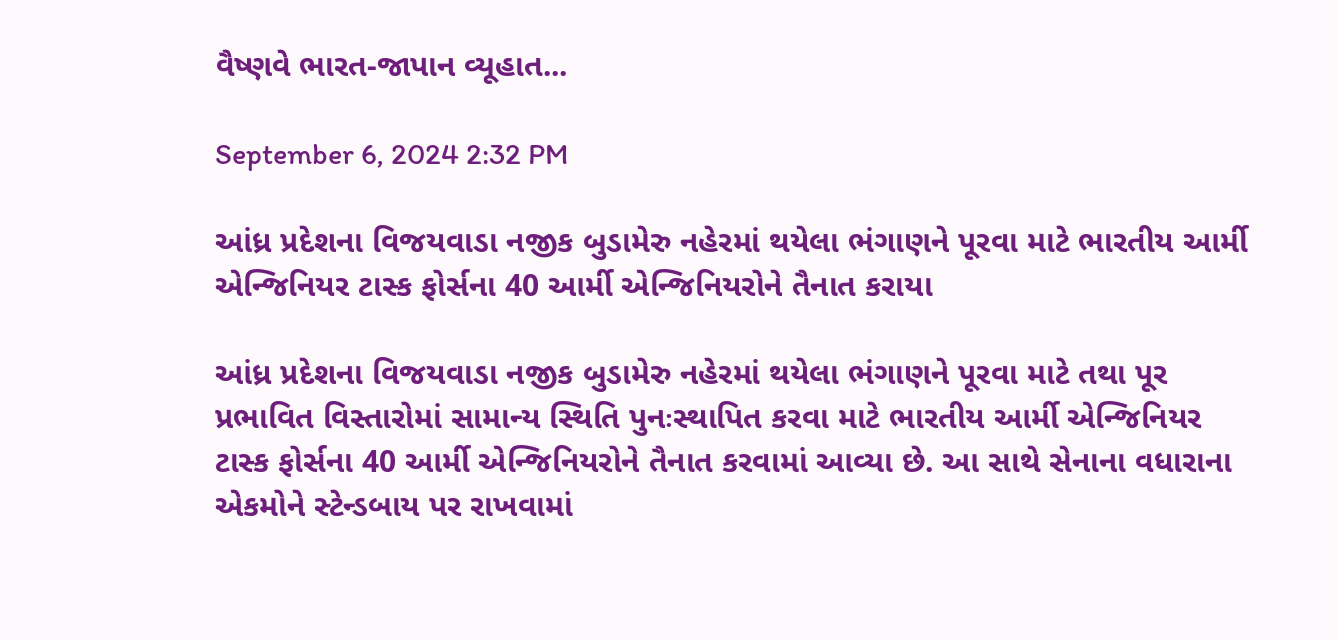વૈષ્ણવે ભારત-જાપાન વ્યૂહાત...

September 6, 2024 2:32 PM

આંધ્ર પ્રદેશના વિજયવાડા નજીક બુડામેરુ નહેરમાં થયેલા ભંગાણને પૂરવા માટે ભારતીય આર્મી એન્જિનિયર ટાસ્ક ફોર્સના 40 આર્મી એન્જિનિયરોને તૈનાત કરાયા

આંધ્ર પ્રદેશના વિજયવાડા નજીક બુડામેરુ નહેરમાં થયેલા ભંગાણને પૂરવા માટે તથા પૂર પ્રભાવિત વિસ્તારોમાં સામાન્ય સ્થિતિ પુનઃસ્થાપિત કરવા માટે ભારતીય આર્મી એન્જિનિયર ટાસ્ક ફોર્સના 40 આર્મી એન્જિનિયરોને તૈનાત કરવામાં આવ્યા છે. આ સાથે સેનાના વધારાના એકમોને સ્ટેન્ડબાય પર રાખવામાં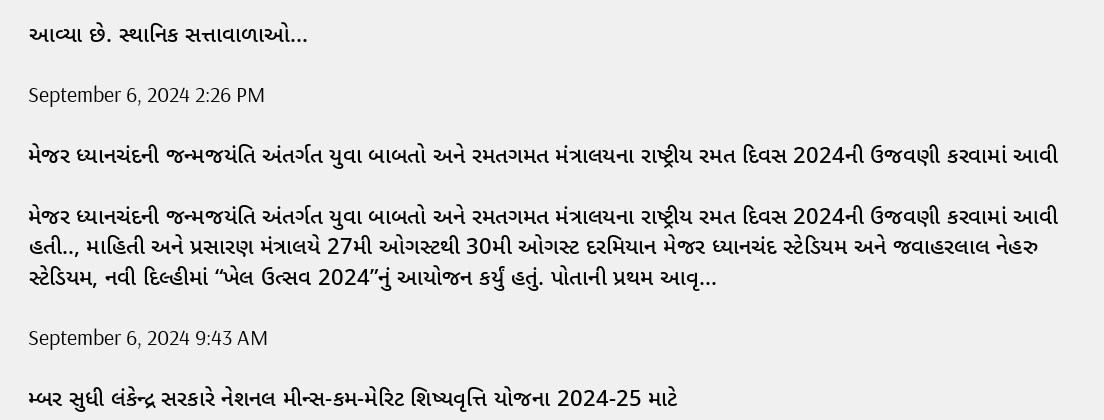આવ્યા છે. સ્થાનિક સત્તાવાળાઓ...

September 6, 2024 2:26 PM

મેજર ધ્યાનચંદની જન્મજયંતિ અંતર્ગત યુવા બાબતો અને રમતગમત મંત્રાલયના રાષ્ટ્રીય રમત દિવસ 2024ની ઉજવણી કરવામાં આવી

મેજર ધ્યાનચંદની જન્મજયંતિ અંતર્ગત યુવા બાબતો અને રમતગમત મંત્રાલયના રાષ્ટ્રીય રમત દિવસ 2024ની ઉજવણી કરવામાં આવી હતી.., માહિતી અને પ્રસારણ મંત્રાલયે 27મી ઓગસ્ટથી 30મી ઓગસ્ટ દરમિયાન મેજર ધ્યાનચંદ સ્ટેડિયમ અને જવાહરલાલ નેહરુ સ્ટેડિયમ, નવી દિલ્હીમાં “ખેલ ઉત્સવ 2024”નું આયોજન કર્યું હતું. પોતાની પ્રથમ આવૃ...

September 6, 2024 9:43 AM

મ્બર સુધી લંકેન્દ્ર સરકારે નેશનલ મીન્સ-કમ-મેરિટ શિષ્યવૃત્તિ યોજના 2024-25 માટે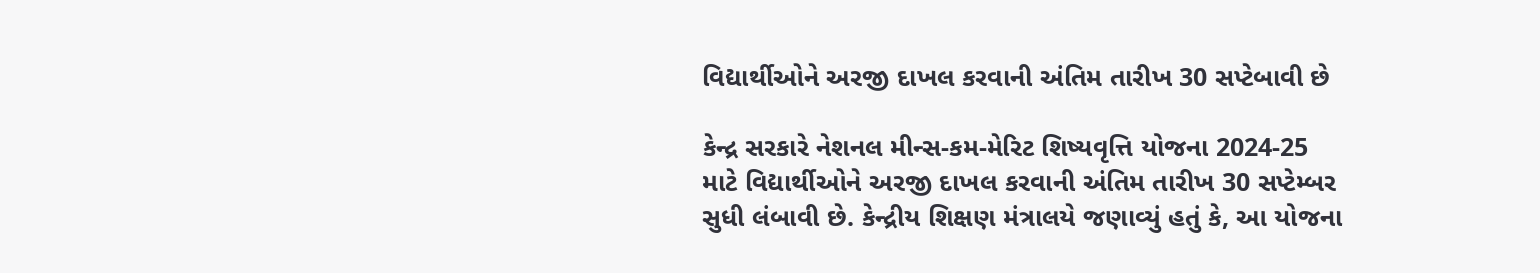વિદ્યાર્થીઓને અરજી દાખલ કરવાની અંતિમ તારીખ 30 સપ્ટેબાવી છે

કેન્દ્ર સરકારે નેશનલ મીન્સ-કમ-મેરિટ શિષ્યવૃત્તિ યોજના 2024-25 માટે વિદ્યાર્થીઓને અરજી દાખલ કરવાની અંતિમ તારીખ 30 સપ્ટેમ્બર સુધી લંબાવી છે. કેન્દ્રીય શિક્ષણ મંત્રાલયે જણાવ્યું હતું કે, આ યોજના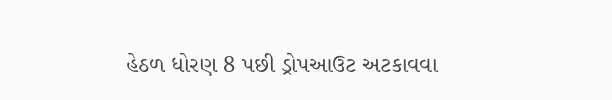હેઠળ ધોરણ 8 પછી ડ્રોપઆઉટ અટકાવવા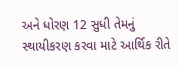અને ધોરણ 12 સુધી તેમનું સ્થાયીકરણ કરવા માટે આર્થિક રીતે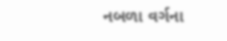નબળા વર્ગના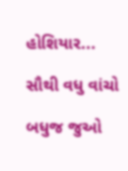હોશિયાર...

સૌથી વધુ વાંચો

બધુજ જુઓ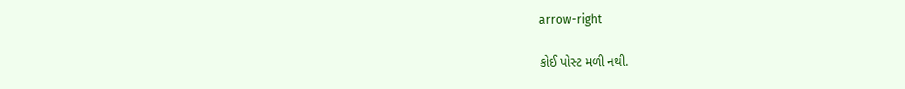arrow-right

કોઈ પોસ્ટ મળી નથી.